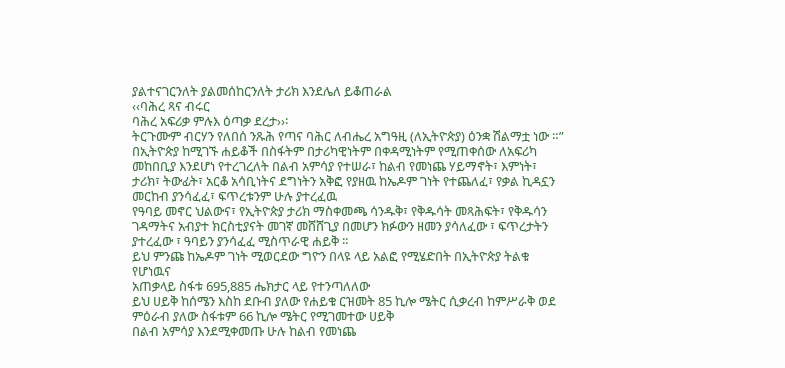ያልተናገርንለት ያልመሰከርንለት ታሪክ እንደሌለ ይቆጠራል
‹‹ባሕረ ጻና ብሩር
ባሕረ አፍሪቃ ምሉእ ዕጣቃ ደረታ››፡
ትርጉሙም ብርሃን የለበሰ ንጹሕ የጣና ባሕር ለብሔረ አግዓዚ (ለኢትዮጵያ) ዕንቋ ሽልማቷ ነው ።”
በኢትዮጵያ ከሚገኙ ሐይቆች በስፋትም በታሪካዊነትም በቀዳሚነትም የሚጠቀሰው ለአፍሪካ መከበቢያ እንደሆነ የተረገረለት በልብ አምሳያ የተሠራ፣ ከልብ የመነጨ ሃይማኖት፣ እምነት፣ ታሪክ፣ ትውፊት፣ አርቆ አሳቢነትና ደግነትን አቅፎ የያዘዉ ከኤዶም ገነት የተጨለፈ፣ የቃል ኪዳኗን መርከብ ያንሳፈፈ፣ ፍጥረቱንም ሁሉ ያተረፈዉ
የዓባይ መኖር ህልውና፣ የኢትዮጵያ ታሪክ ማስቀመጫ ሳንዱቅ፣ የቅዱሳት መጻሕፍት፣ የቅዱሳን ገዳማትና አብያተ ክርስቲያናት መገኛ መሸሸጊያ በመሆን ክፉውን ዘመን ያሳለፈው ፣ ፍጥረታትን ያተረፈው ፣ ዓባይን ያንሳፈፈ ሚስጥራዊ ሐይቅ ፡፡
ይህ ምንጩ ከኤዶም ገነት ሚወርደው ግዮን በላዩ ላይ አልፎ የሚሄድበት በኢትዮጵያ ትልቁ የሆነዉና
አጠቃላይ ስፋቱ 695,885 ሔክታር ላይ የተንጣለለው
ይህ ሀይቅ ከሰሜን እስከ ደቡብ ያለው የሐይቁ ርዝመት 85 ኪሎ ሜትር ሲቃረብ ከምሥራቅ ወደ ምዕራብ ያለው ስፋቱም 66 ኪሎ ሜትር የሚገመተው ሀይቅ
በልብ አምሳያ እንደሚቀመጡ ሁሉ ከልብ የመነጨ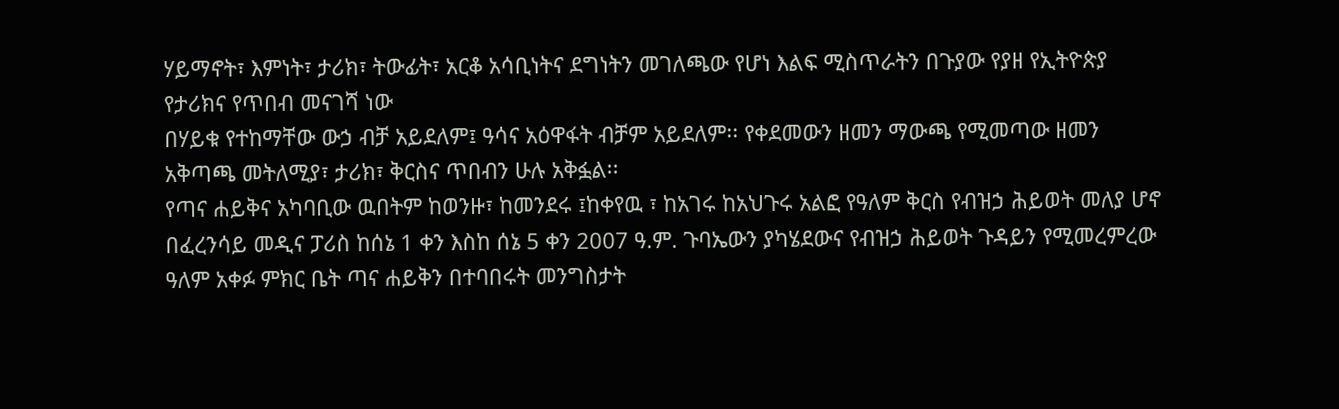ሃይማኖት፣ እምነት፣ ታሪክ፣ ትውፊት፣ አርቆ አሳቢነትና ደግነትን መገለጫው የሆነ እልፍ ሚስጥራትን በጉያው የያዘ የኢትዮጵያ የታሪክና የጥበብ መናገሻ ነው
በሃይቁ የተከማቸው ውኃ ብቻ አይደለም፤ ዓሳና አዕዋፋት ብቻም አይደለም፡፡ የቀደመውን ዘመን ማውጫ የሚመጣው ዘመን አቅጣጫ መትለሚያ፣ ታሪክ፣ ቅርስና ጥበብን ሁሉ አቅፏል፡፡
የጣና ሐይቅና አካባቢው ዉበትም ከወንዙ፣ ከመንደሩ ፤ከቀየዉ ፣ ከአገሩ ከአህጉሩ አልፎ የዓለም ቅርስ የብዝኃ ሕይወት መለያ ሆኖ
በፈረንሳይ መዲና ፓሪስ ከሰኔ 1 ቀን እስከ ሰኔ 5 ቀን 2007 ዓ.ም. ጉባኤውን ያካሄደውና የብዝኃ ሕይወት ጉዳይን የሚመረምረው ዓለም አቀፉ ምክር ቤት ጣና ሐይቅን በተባበሩት መንግስታት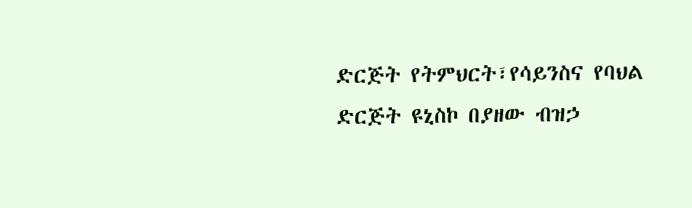ድርጅት የትምህርት፣የሳይንስና የባህል ድርጅት ዩኒስኮ በያዘው ብዝኃ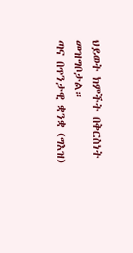ህይወት ክምችት በቅርስነት መዝግቦታል።
ጣና በጥንታዊ ቋንቋ (ግእዝ)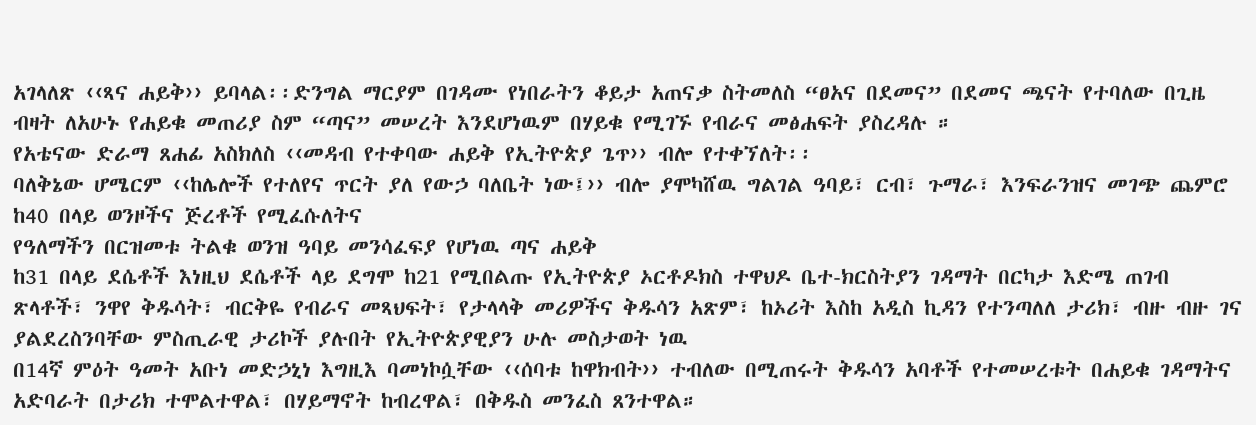አገላለጽ ‹‹ጻና ሐይቅ›› ይባላል፡፡ድንግል ማርያም በገዳሙ የነበራትን ቆይታ አጠናቃ ስትመለስ “ፀአና በደመና” በደመና ጫናት የተባለው በጊዜ ብዛት ለአሁኑ የሐይቁ መጠሪያ ስም “ጣና” መሠረት እንደሆነዉም በሃይቁ የሚገኙ የብራና መፅሐፍት ያስረዳሉ ።
የአቴናው ድራማ ጸሐፊ አስክለስ ‹‹መዳብ የተቀባው ሐይቅ የኢትዮጵያ ጌጥ›› ብሎ የተቀኘለት፡፡
ባለቅኔው ሆሜርም ‹‹ከሌሎች የተለየና ጥርት ያለ የውኃ ባለቤት ነው፤›› ብሎ ያሞካሸዉ ግልገል ዓባይ፣ ርብ፣ ጉማራ፣ እንፍራንዝና መገጭ ጨምሮ
ከ40 በላይ ወንዞችና ጅረቶች የሚፈሱለትና
የዓለማችን በርዝመቱ ትልቁ ወንዝ ዓባይ መንሳፈፍያ የሆነዉ ጣና ሐይቅ
ከ31 በላይ ደሴቶች እነዚህ ደሴቶች ላይ ደግሞ ከ21 የሚበልጡ የኢትዮጵያ ኦርቶዶክስ ተዋህዶ ቤተ-ክርስትያን ገዳማት በርካታ እድሜ ጠገብ ጽላቶች፣ ንዋየ ቅዱሳት፣ ብርቅዬ የብራና መጻህፍት፣ የታላላቅ መሪዎችና ቅዱሳን አጽም፣ ከኦሪት እስከ አዲስ ኪዳን የተንጣለለ ታሪክ፣ ብዙ ብዙ ገና ያልደረስንባቸው ምስጢራዊ ታሪኮች ያሉበት የኢትዮጵያዊያን ሁሉ መስታወት ነዉ
በ14ኛ ምዕት ዓመት አቡነ መድኃኒነ እግዚእ ባመነኮሷቸው ‹‹ሰባቱ ከዋክብት›› ተብለው በሚጠሩት ቅዱሳን አባቶች የተመሠረቱት በሐይቁ ገዳማትና አድባራት በታሪክ ተሞልተዋል፣ በሃይማኖት ከብረዋል፣ በቅዱስ መንፈስ ጸንተዋል።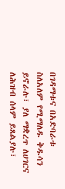በገዳማቱና በአድባራቱ ስለአለም የሚማለዱ ቅዱሳን ይኖራሉ፣ ያለ ማቋረጥ ለሀገርና ለሕዝብ ሰላም ይጸልያሉ፣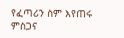የፈጣሪን ስም እየጠሩ ምስጋና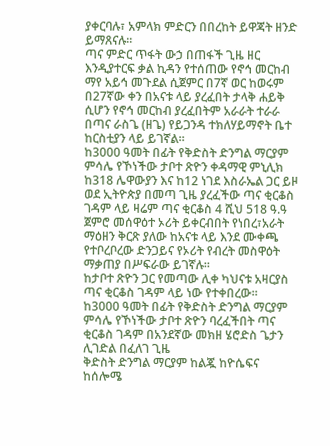ያቀርባሉ፣ አምላክ ምድርን በበረከት ይዋጃት ዘንድ ይማጸናሉ፡፡
ጣና ምድር ጥፋት ውኃ በጠፋች ጊዜ ዘር እንዲያተርፍ ቃል ኪዳን የተሰጠው የኖኅ መርከብ ማየ አይኅ መጉደል ሲጀምር በ7ኛ ወር ከወሩም በ27ኛው ቀን በአናቱ ላይ ያረፈበት ታላቅ ሐይቅ ሲሆን የኖኅ መርከብ ያረፈበትም አራራት ተራራ በጣና ራስጌ (ዘጌ) የይጋንዳ ተክለሃይማኖት ቤተ ከርስቲያን ላይ ይገኛል።
ከ3000 ዓመት በፊት የቅድስት ድንግል ማርያም ምሳሌ የኾነችው ታቦተ ጽዮን ቀዳማዊ ምኒሊክ ከ318 ሌዋውያን እና ከ12 ነገደ እስራኤል ጋር ይዞ ወደ ኢትዮጵያ በመጣ ጊዜ ያረፈችው ጣና ቂርቆስ ገዳም ላይ ዛሬም ጣና ቂርቆስ 4 ሺህ 518 ዓ.ዓ ጀምሮ መሰዋዕተ ኦሪት ይቀርብበት የነበረ፣አራት ማዕዘን ቅርጽ ያለው ከአናቱ ላይ እንደ ሙቀጫ የተቦረቦረው ድንጋይና የኦሪት የብረት መስዋዕት ማቃጠያ በሥፍራው ይገኛሉ።
ከታቦተ ጽዮን ጋር የመጣው ሊቀ ካህናቱ አዛርያስ ጣና ቂርቆስ ገዳም ላይ ነው የተቀበረው።
ከ3000 ዓመት በፊት የቅድስት ድንግል ማርያም ምሳሌ የኾነችው ታቦተ ጽዮን ባረፈችበት ጣና ቂርቆስ ገዳም በአንደኛው መክዘ ሄሮድስ ጌታን ሊገድል በፈለገ ጊዜ
ቅድስት ድንግል ማርያም ከልጇ ከዮሴፍና ከሰሎሜ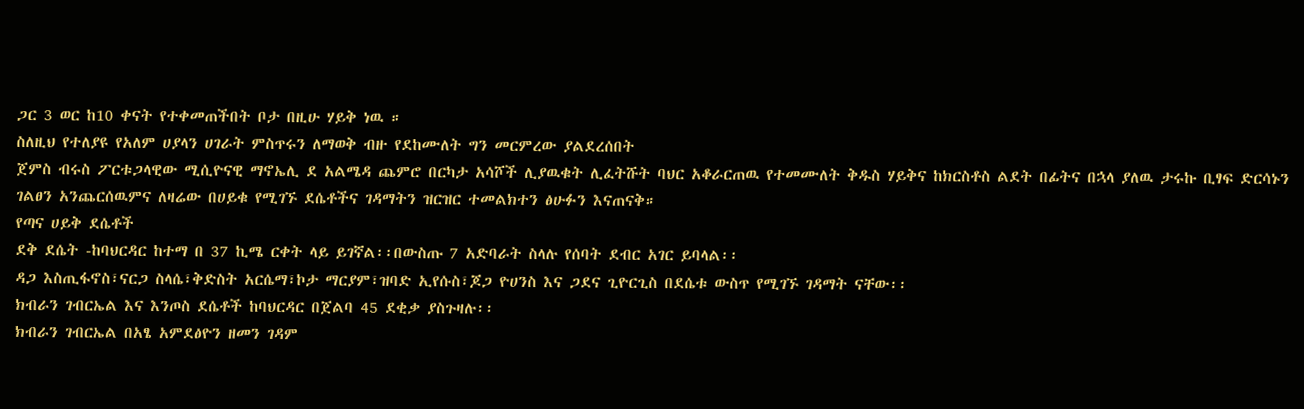ጋር 3 ወር ከ10 ቀናት የተቀመጠችበት ቦታ በዚሁ ሃይቅ ነዉ ።
ስለዚህ የተለያዩ የአለም ሀያላን ሀገራት ምስጥሩን ለማወቅ ብዙ የደከሙለት ግን መርምረው ያልደረሰበት
ጀምስ ብሩስ ፖርቱጋላዊው ሚሲዮናዊ ማኖኤሊ ደ አልሜዳ ጨምሮ በርካታ አሳሾች ሊያዉቁት ሊፈትሹት ባህር አቆራርጠዉ የተመሙለት ቅዱስ ሃይቅና ከክርስቶስ ልደት በፊትና በኋላ ያለዉ ታሩኩ ቢፃፍ ድርሳኑን ገልፀን አንጨርሰዉምና ለዛሬው በሀይቁ የሚገኙ ደሴቶችና ገዳማትን ዝርዝር ተመልክተን ፅሁፉን እናጠናቅ።
የጣና ሀይቅ ደሴቶች
ደቅ ደሴት -ከባህርዳር ከተማ በ 37 ኪሜ ርቀት ላይ ይገኛል፡፡በውስጡ 7 አድባራት ስላሉ የሰባት ደብር አገር ይባላል፡፡
ዳጋ እስጢፋኖስ፣ናርጋ ስላሴ፣ቅድስት አርሴማ፣ኮታ ማርያም፣ዝባድ ኢየሱስ፣ጆጋ ዮሀንስ እና ጋደና ጊዮርጊስ በደሴቱ ውስጥ የሚገኙ ገዳማት ናቸው፡፡
ክብራን ገብርኤል እና እንጦስ ደሴቶች ከባህርዳር በጀልባ 45 ደቂቃ ያስጉዛሉ፡፡
ክብራን ገብርኤል በአፄ አምደፅዮን ዘመን ገዳም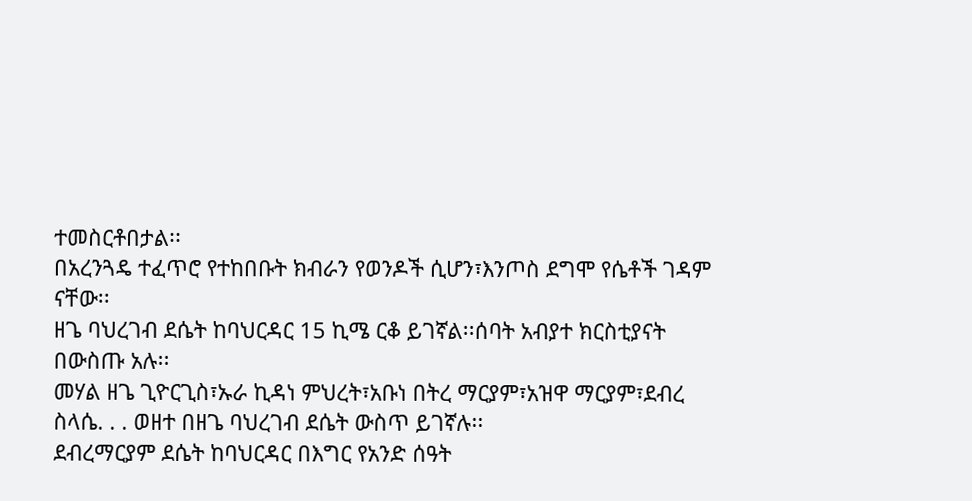ተመስርቶበታል፡፡
በአረንጓዴ ተፈጥሮ የተከበቡት ክብራን የወንዶች ሲሆን፣እንጦስ ደግሞ የሴቶች ገዳም ናቸው፡፡
ዘጌ ባህረገብ ደሴት ከባህርዳር 15 ኪሜ ርቆ ይገኛል፡፡ሰባት አብያተ ክርስቲያናት በውስጡ አሉ፡፡
መሃል ዘጌ ጊዮርጊስ፣ኡራ ኪዳነ ምህረት፣አቡነ በትረ ማርያም፣አዝዋ ማርያም፣ደብረ ስላሴ. . . ወዘተ በዘጌ ባህረገብ ደሴት ውስጥ ይገኛሉ፡፡
ደብረማርያም ደሴት ከባህርዳር በእግር የአንድ ሰዓት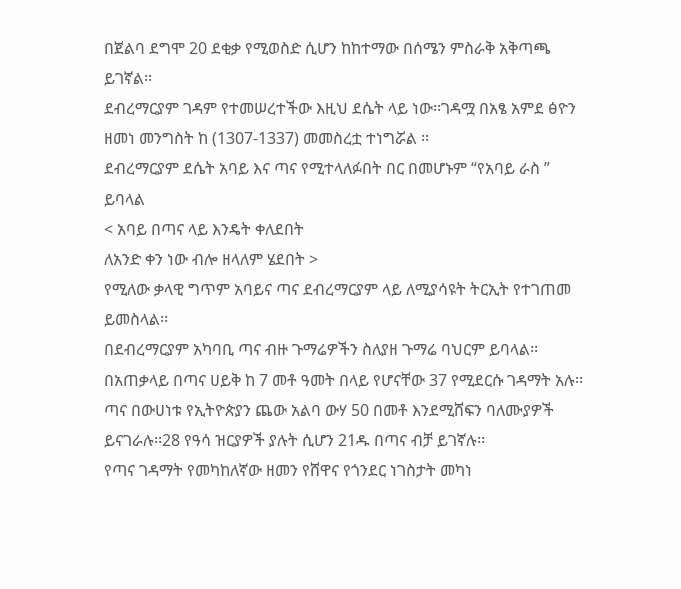በጀልባ ደግሞ 20 ደቂቃ የሚወስድ ሲሆን ከከተማው በሰሜን ምስራቅ አቅጣጫ ይገኛል፡፡
ደብረማርያም ገዳም የተመሠረተችው እዚህ ደሴት ላይ ነው፡፡ገዳሟ በአፄ አምደ ፅዮን ዘመነ መንግስት ከ (1307-1337) መመስረቷ ተነግሯል ፡፡
ደብረማርያም ደሴት አባይ እና ጣና የሚተላለፉበት በር በመሆኑም “የአባይ ራስ ” ይባላል
< አባይ በጣና ላይ እንዴት ቀለደበት
ለአንድ ቀን ነው ብሎ ዘላለም ሄደበት >
የሚለው ቃላዊ ግጥም አባይና ጣና ደብረማርያም ላይ ለሚያሳዩት ትርኢት የተገጠመ ይመስላል፡፡
በደብረማርያም አካባቢ ጣና ብዙ ጉማሬዎችን ስለያዘ ጉማሬ ባህርም ይባላል፡፡
በአጠቃላይ በጣና ሀይቅ ከ 7 መቶ ዓመት በላይ የሆናቸው 37 የሚደርሱ ገዳማት አሉ፡፡
ጣና በውሀነቱ የኢትዮጵያን ጨው አልባ ውሃ 50 በመቶ እንደሚሸፍን ባለሙያዎች ይናገራሉ፡፡28 የዓሳ ዝርያዎች ያሉት ሲሆን 21ዱ በጣና ብቻ ይገኛሉ፡፡
የጣና ገዳማት የመካከለኛው ዘመን የሸዋና የጎንደር ነገስታት መካነ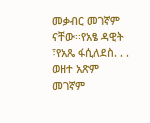መቃብር መገኛም ናቸው፡፡የአፄ ዳዊት ፣የአጼ ፋሲለደስ. . . ወዘተ አጽም መገኛም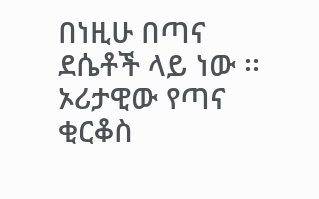በነዚሁ በጣና ደሴቶች ላይ ነው ፡፡
ኦሪታዊው የጣና ቂርቆስ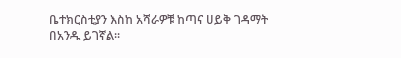ቤተክርስቲያን እስከ አሻራዎቹ ከጣና ሀይቅ ገዳማት በአንዱ ይገኛል፡፡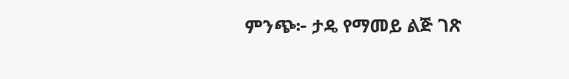ምንጭ፦ ታዴ የማመይ ልጅ ገጽ